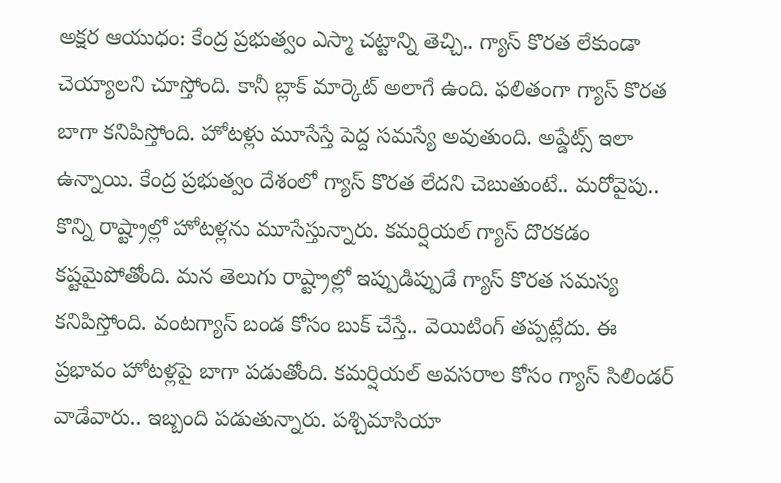అక్షర ఆయుధం: కేంద్ర ప్రభుత్వం ఎస్మా చట్టాన్ని తెచ్చి.. గ్యాస్ కొరత లేకుండా చెయ్యాలని చూస్తోంది. కానీ బ్లాక్ మార్కెట్ అలాగే ఉంది. ఫలితంగా గ్యాస్ కొరత బాగా కనిపిస్తోంది. హోటళ్లు మూసేస్తే పెద్ద సమస్యే అవుతుంది. అప్డేట్స్ ఇలా ఉన్నాయి. కేంద్ర ప్రభుత్వం దేశంలో గ్యాస్ కొరత లేదని చెబుతుంటే.. మరోవైపు.. కొన్ని రాష్ట్రాల్లో హోటళ్లను మూసేస్తున్నారు. కమర్షియల్ గ్యాస్ దొరకడం కష్టమైపోతోంది. మన తెలుగు రాష్ట్రాల్లో ఇప్పుడిప్పుడే గ్యాస్ కొరత సమస్య కనిపిస్తోంది. వంటగ్యాస్ బండ కోసం బుక్ చేస్తే.. వెయిటింగ్ తప్పట్లేదు. ఈ ప్రభావం హోటళ్లపై బాగా పడుతోంది. కమర్షియల్ అవసరాల కోసం గ్యాస్ సిలిండర్ వాడేవారు.. ఇబ్బంది పడుతున్నారు. పశ్చిమాసియా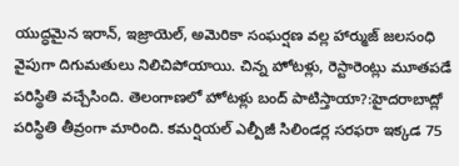యుద్ధమైన ఇరాన్, ఇజ్రాయెల్, అమెరికా సంఘర్షణ వల్ల హార్ముజ్ జలసంధి వైపుగా దిగుమతులు నిలిచిపోయాయి. చిన్న హోటళ్లు, రెస్టారెంట్లు మూతపడే పరిస్థితి వచ్చేసింది. తెలంగాణలో హోటళ్లు బంద్ పాటిస్తాయా?:హైదరాబాద్లో పరిస్థితి తీవ్రంగా మారింది. కమర్షియల్ ఎల్పీజీ సిలిండర్ల సరఫరా ఇక్కడ 75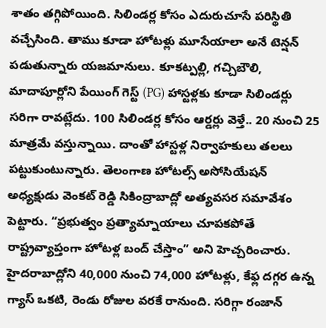శాతం తగ్గిపోయింది. సిలిండర్ల కోసం ఎదురుచూసే పరిస్థితి వచ్చేసింది. తాము కూడా హోటళ్లు మూసేయాలా అనే టెన్షన్ పడుతున్నారు యజమానులు. కూకట్పల్లి, గచ్చిబౌలి, మాదాపూర్లోని పేయింగ్ గెస్ట్ (PG) హాస్టళ్లకు కూడా సిలిండర్లు సరిగా రావట్లేదు. 100 సిలిండర్ల కోసం ఆర్డర్లు వెళ్తే.. 20 నుంచి 25 మాత్రమే వస్తున్నాయి. దాంతో హాస్టళ్ల నిర్వాహకులు తలలు పట్టుకుంటున్నారు. తెలంగాణ హోటల్స్ అసోసియేషన్ అధ్యక్షుడు వెంకట్ రెడ్డి సికింద్రాబాద్లో అత్యవసర సమావేశం పెట్టారు. “ప్రభుత్వం ప్రత్యామ్నాయాలు చూపకపోతే రాష్ట్రవ్యాప్తంగా హోటళ్ల బంద్ చేస్తాం” అని హెచ్చరించారు. హైదరాబాద్లోని 40,000 నుంచి 74,000 హోటళ్లు, కేఫ్ల దగ్గర ఉన్న గ్యాస్ ఒకటి, రెండు రోజుల వరకే రానుంది. సరిగ్గా రంజాన్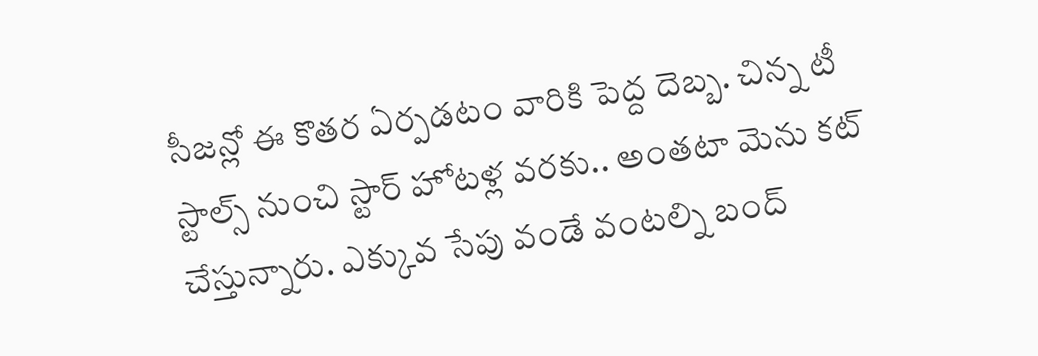సీజన్లో ఈ కొతర ఏర్పడటం వారికి పెద్ద దెబ్బ. చిన్న టీ స్టాల్స్ నుంచి స్టార్ హోటళ్ల వరకు.. అంతటా మెను కట్ చేస్తున్నారు. ఎక్కువ సేపు వండే వంటల్ని బంద్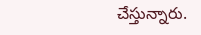చేస్తున్నారు.